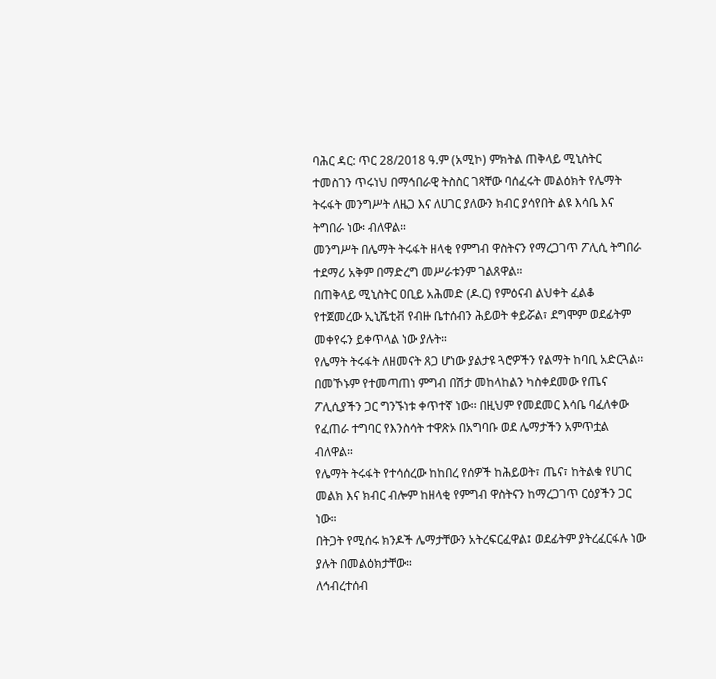ባሕር ዳር: ጥር 28/2018 ዓ.ም (አሚኮ) ምክትል ጠቅላይ ሚኒስትር ተመስገን ጥሩነህ በማኅበራዊ ትስስር ገጻቸው ባሰፈሩት መልዕክት የሌማት ትሩፋት መንግሥት ለዜጋ እና ለሀገር ያለውን ክብር ያሳየበት ልዩ እሳቤ እና ትግበራ ነው፡ ብለዋል።
መንግሥት በሌማት ትሩፋት ዘላቂ የምግብ ዋስትናን የማረጋገጥ ፖሊሲ ትግበራ ተደማሪ አቅም በማድረግ መሥራቱንም ገልጸዋል።
በጠቅላይ ሚኒስትር ዐቢይ አሕመድ (ዶ.ር) የምዕናብ ልህቀት ፈልቆ የተጀመረው ኢኒሼቲቭ የብዙ ቤተሰብን ሕይወት ቀይሯል፣ ደግሞም ወደፊትም መቀየሩን ይቀጥላል ነው ያሉት።
የሌማት ትሩፋት ለዘመናት ጸጋ ሆነው ያልታዩ ጓሮዎችን የልማት ከባቢ አድርጓል፡፡ በመኾኑም የተመጣጠነ ምግብ በሽታ መከላከልን ካስቀደመው የጤና ፖሊሲያችን ጋር ግንኙነቱ ቀጥተኛ ነው፡፡ በዚህም የመደመር እሳቤ ባፈለቀው የፈጠራ ተግባር የእንስሳት ተዋጽኦ በአግባቡ ወደ ሌማታችን አምጥቷል ብለዋል።
የሌማት ትሩፋት የተሳሰረው ከከበረ የሰዎች ከሕይወት፣ ጤና፣ ከትልቁ የሀገር መልክ እና ክብር ብሎም ከዘላቂ የምግብ ዋስትናን ከማረጋገጥ ርዕያችን ጋር ነው።
በትጋት የሚሰሩ ክንዶች ሌማታቸውን አትረፍርፈዋል፤ ወደፊትም ያትረፈርፋሉ ነው ያሉት በመልዕክታቸው።
ለኅብረተሰብ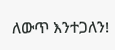ለውጥ እንተጋለን!